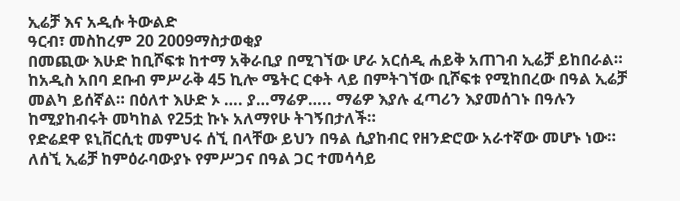ኢሬቻ እና አዲሱ ትውልድ
ዓርብ፣ መስከረም 20 2009ማስታወቂያ
በመጪው እሁድ ከቢሾፍቱ ከተማ አቅራቢያ በሚገኘው ሆራ አርሰዲ ሐይቅ አጠገብ ኢሬቻ ይከበራል። ከአዲስ አበባ ደቡብ ምሥራቅ 45 ኪሎ ሜትር ርቀት ላይ በምትገኘው ቢሾፍቱ የሚከበረው በዓል ኢሬቻ መልካ ይሰኛል። በዕለተ እሁድ ኦ …. ያ…ማሬዎ….. ማሬዎ እያሉ ፈጣሪን እያመሰገኑ በዓሉን ከሚያከብሩት መካከል የ25ቷ ኩኑ አለማየሁ ትገኝበታለች።
የድሬደዋ ዩኒቨርሲቲ መምህሩ ሰኚ በላቸው ይህን በዓል ሲያከብር የዘንድሮው አራተኛው መሆኑ ነው። ለሰኚ ኢሬቻ ከምዕራባውያኑ የምሥጋና በዓል ጋር ተመሳሳይ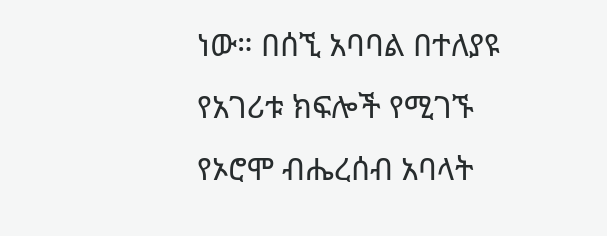ነው። በሰኚ አባባል በተለያዩ የአገሪቱ ክፍሎች የሚገኙ የኦሮሞ ብሔረሰብ አባላት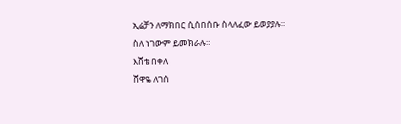ኢሬቻን ለማክበር ሲሰበሰቡ ስላለፈው ይወያያሉ። ስለ ነገውም ይመክራሉ።
እሸቴ በቀለ
ሸዋዬ ለገሰ